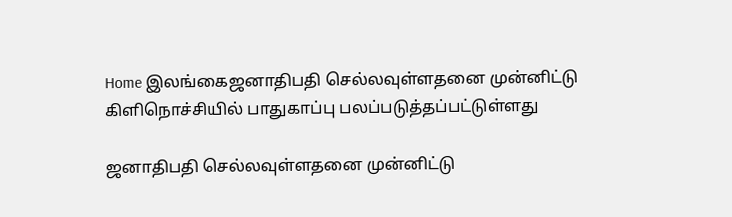Home இலங்கைஜனாதிபதி செல்லவுள்ளதனை முன்னிட்டு கிளிநொச்சியில் பாதுகாப்பு பலப்படுத்தப்பட்டுள்ளது

ஜனாதிபதி செல்லவுள்ளதனை முன்னிட்டு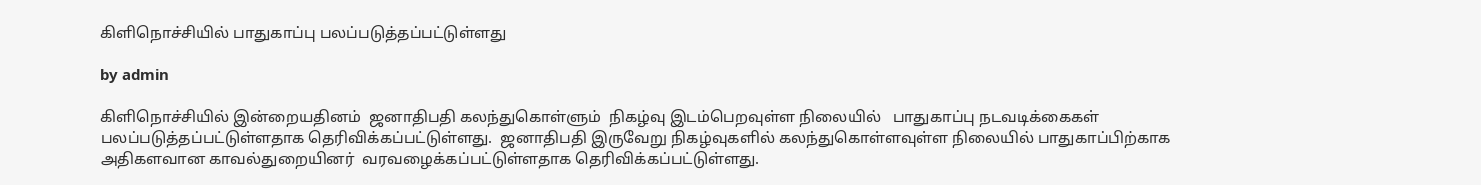கிளிநொச்சியில் பாதுகாப்பு பலப்படுத்தப்பட்டுள்ளது

by admin

கிளிநொச்சியில் இன்றையதினம்  ஜனாதிபதி கலந்துகொள்ளும்  நிகழ்வு இடம்பெறவுள்ள நிலையில்   பாதுகாப்பு நடவடிக்கைகள் பலப்படுத்தப்பட்டுள்ளதாக தெரிவிக்கப்பட்டுள்ளது.  ஜனாதிபதி இருவேறு நிகழ்வுகளில் கலந்துகொள்ளவுள்ள நிலையில் பாதுகாப்பிற்காக அதிகளவான காவல்துறையினர்  வரவழைக்கப்பட்டுள்ளதாக தெரிவிக்கப்பட்டுள்ளது.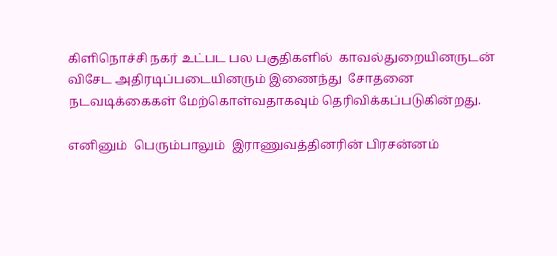கிளிநொச்சி நகர் உட்பட பல பகுதிகளில்  காவல்துறையினருடன் விசேட அதிரடிப்படையினரும் இணைந்து  சோதனை நடவடிக்கைகள் மேற்கொள்வதாகவும் தெரிவிக்கப்படுகின்றது.

எனினும்  பெரும்பாலும்  இராணுவத்தினரின் பிரசன்னம்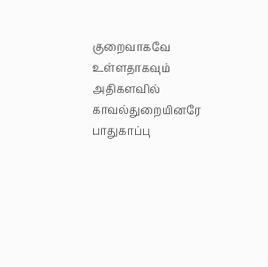குறைவாகவே உள்ளதாகவும்  அதிகளவில் காவல்துறையினரே பாதுகாப்பு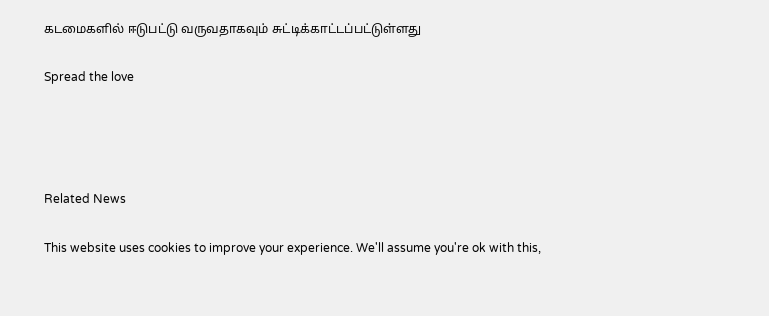கடமைகளில் ஈடுபட்டு வருவதாகவும் சுட்டிக்காட்டப்பட்டுள்ளது

Spread the love




Related News

This website uses cookies to improve your experience. We'll assume you're ok with this,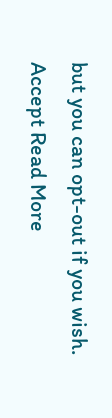but you can opt-out if you wish. Accept Read More